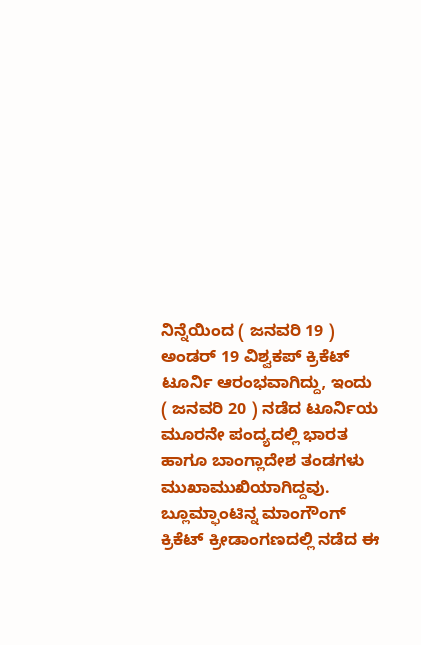ನಿನ್ನೆಯಿಂದ ( ಜನವರಿ 19 ) ಅಂಡರ್ 19 ವಿಶ್ವಕಪ್ ಕ್ರಿಕೆಟ್ ಟೂರ್ನಿ ಆರಂಭವಾಗಿದ್ದು, ಇಂದು ( ಜನವರಿ 20 ) ನಡೆದ ಟೂರ್ನಿಯ ಮೂರನೇ ಪಂದ್ಯದಲ್ಲಿ ಭಾರತ ಹಾಗೂ ಬಾಂಗ್ಲಾದೇಶ ತಂಡಗಳು ಮುಖಾಮುಖಿಯಾಗಿದ್ದವು. ಬ್ಲೂಮ್ಫಾಂಟಿನ್ನ ಮಾಂಗೌಂಗ್ ಕ್ರಿಕೆಟ್ ಕ್ರೀಡಾಂಗಣದಲ್ಲಿ ನಡೆದ ಈ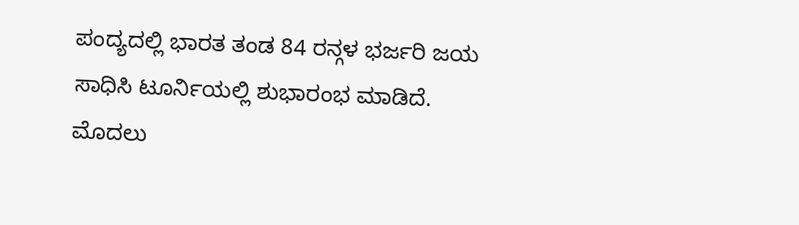ಪಂದ್ಯದಲ್ಲಿ ಭಾರತ ತಂಡ 84 ರನ್ಗಳ ಭರ್ಜರಿ ಜಯ ಸಾಧಿಸಿ ಟೂರ್ನಿಯಲ್ಲಿ ಶುಭಾರಂಭ ಮಾಡಿದೆ.
ಮೊದಲು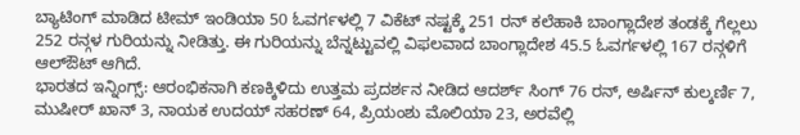ಬ್ಯಾಟಿಂಗ್ ಮಾಡಿದ ಟೀಮ್ ಇಂಡಿಯಾ 50 ಓವರ್ಗಳಲ್ಲಿ 7 ವಿಕೆಟ್ ನಷ್ಟಕ್ಕೆ 251 ರನ್ ಕಲೆಹಾಕಿ ಬಾಂಗ್ಲಾದೇಶ ತಂಡಕ್ಕೆ ಗೆಲ್ಲಲು 252 ರನ್ಗಳ ಗುರಿಯನ್ನು ನೀಡಿತ್ತು. ಈ ಗುರಿಯನ್ನು ಬೆನ್ನಟ್ಟುವಲ್ಲಿ ವಿಫಲವಾದ ಬಾಂಗ್ಲಾದೇಶ 45.5 ಓವರ್ಗಳಲ್ಲಿ 167 ರನ್ಗಳಿಗೆ ಆಲ್ಔಟ್ ಆಗಿದೆ.
ಭಾರತದ ಇನ್ನಿಂಗ್ಸ್: ಆರಂಭಿಕನಾಗಿ ಕಣಕ್ಕಿಳಿದು ಉತ್ತಮ ಪ್ರದರ್ಶನ ನೀಡಿದ ಆದರ್ಶ್ ಸಿಂಗ್ 76 ರನ್, ಅರ್ಷಿನ್ ಕುಲ್ಕರ್ಣಿ 7, ಮುಷೀರ್ ಖಾನ್ 3, ನಾಯಕ ಉದಯ್ ಸಹರಣ್ 64, ಪ್ರಿಯಂಶು ಮೊಲಿಯಾ 23, ಅರವೆಲ್ಲಿ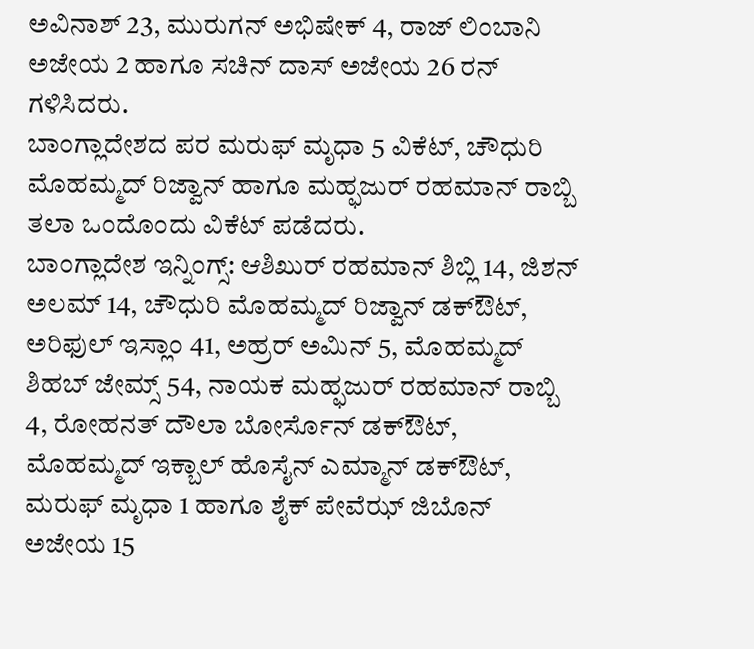ಅವಿನಾಶ್ 23, ಮುರುಗನ್ ಅಭಿಷೇಕ್ 4, ರಾಜ್ ಲಿಂಬಾನಿ ಅಜೇಯ 2 ಹಾಗೂ ಸಚಿನ್ ದಾಸ್ ಅಜೇಯ 26 ರನ್ ಗಳಿಸಿದರು.
ಬಾಂಗ್ಲಾದೇಶದ ಪರ ಮರುಫ್ ಮೃಧಾ 5 ವಿಕೆಟ್, ಚೌಧುರಿ ಮೊಹಮ್ಮದ್ ರಿಜ್ವಾನ್ ಹಾಗೂ ಮಹ್ಫಜುರ್ ರಹಮಾನ್ ರಾಬ್ಬಿ ತಲಾ ಒಂದೊಂದು ವಿಕೆಟ್ ಪಡೆದರು.
ಬಾಂಗ್ಲಾದೇಶ ಇನ್ನಿಂಗ್ಸ್: ಆಶಿಖುರ್ ರಹಮಾನ್ ಶಿಬ್ಲಿ 14, ಜಿಶನ್ ಅಲಮ್ 14, ಚೌಧುರಿ ಮೊಹಮ್ಮದ್ ರಿಜ್ವಾನ್ ಡಕ್ಔಟ್, ಅರಿಫುಲ್ ಇಸ್ಲಾಂ 41, ಅಹ್ರರ್ ಅಮಿನ್ 5, ಮೊಹಮ್ಮದ್ ಶಿಹಬ್ ಜೇಮ್ಸ್ 54, ನಾಯಕ ಮಹ್ಫಜುರ್ ರಹಮಾನ್ ರಾಬ್ಬಿ 4, ರೋಹನತ್ ದೌಲಾ ಬೋರ್ಸೊನ್ ಡಕ್ಔಟ್, ಮೊಹಮ್ಮದ್ ಇಕ್ಬಾಲ್ ಹೊಸೈನ್ ಎಮ್ಮಾನ್ ಡಕ್ಔಟ್, ಮರುಫ್ ಮೃಧಾ 1 ಹಾಗೂ ಶೈಕ್ ಪೇವೆಝ್ ಜಿಬೊನ್ ಅಜೇಯ 15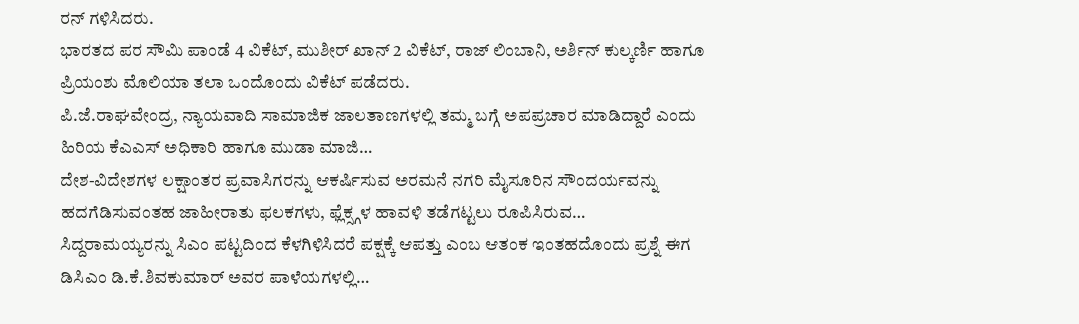ರನ್ ಗಳಿಸಿದರು.
ಭಾರತದ ಪರ ಸೌಮಿ ಪಾಂಡೆ 4 ವಿಕೆಟ್, ಮುಶೀರ್ ಖಾನ್ 2 ವಿಕೆಟ್, ರಾಜ್ ಲಿಂಬಾನಿ, ಅರ್ಶಿನ್ ಕುಲ್ಕರ್ಣಿ ಹಾಗೂ ಪ್ರಿಯಂಶು ಮೊಲಿಯಾ ತಲಾ ಒಂದೊಂದು ವಿಕೆಟ್ ಪಡೆದರು.
ಪಿ.ಜೆ.ರಾಘವೇಂದ್ರ, ನ್ಯಾಯವಾದಿ ಸಾಮಾಜಿಕ ಜಾಲತಾಣಗಳಲ್ಲಿ ತಮ್ಮ ಬಗ್ಗೆ ಅಪಪ್ರಚಾರ ಮಾಡಿದ್ದಾರೆ ಎಂದು ಹಿರಿಯ ಕೆಎಎಸ್ ಅಧಿಕಾರಿ ಹಾಗೂ ಮುಡಾ ಮಾಜಿ…
ದೇಶ-ವಿದೇಶಗಳ ಲಕ್ಷಾಂತರ ಪ್ರವಾಸಿಗರನ್ನು ಆಕರ್ಷಿಸುವ ಅರಮನೆ ನಗರಿ ಮೈಸೂರಿನ ಸೌಂದರ್ಯವನ್ನು ಹದಗೆಡಿಸುವಂತಹ ಜಾಹೀರಾತು ಫಲಕಗಳು, ಫ್ಲೆಕ್ಸ್ಗಳ ಹಾವಳಿ ತಡೆಗಟ್ಟಲು ರೂಪಿಸಿರುವ…
ಸಿದ್ದರಾಮಯ್ಯರನ್ನು ಸಿಎಂ ಪಟ್ಟದಿಂದ ಕೆಳಗಿಳಿಸಿದರೆ ಪಕ್ಷಕ್ಕೆ ಆಪತ್ತು ಎಂಬ ಆತಂಕ ಇಂತಹದೊಂದು ಪ್ರಶ್ನೆ ಈಗ ಡಿಸಿಎಂ ಡಿ.ಕೆ.ಶಿವಕುಮಾರ್ ಅವರ ಪಾಳೆಯಗಳಲ್ಲಿ…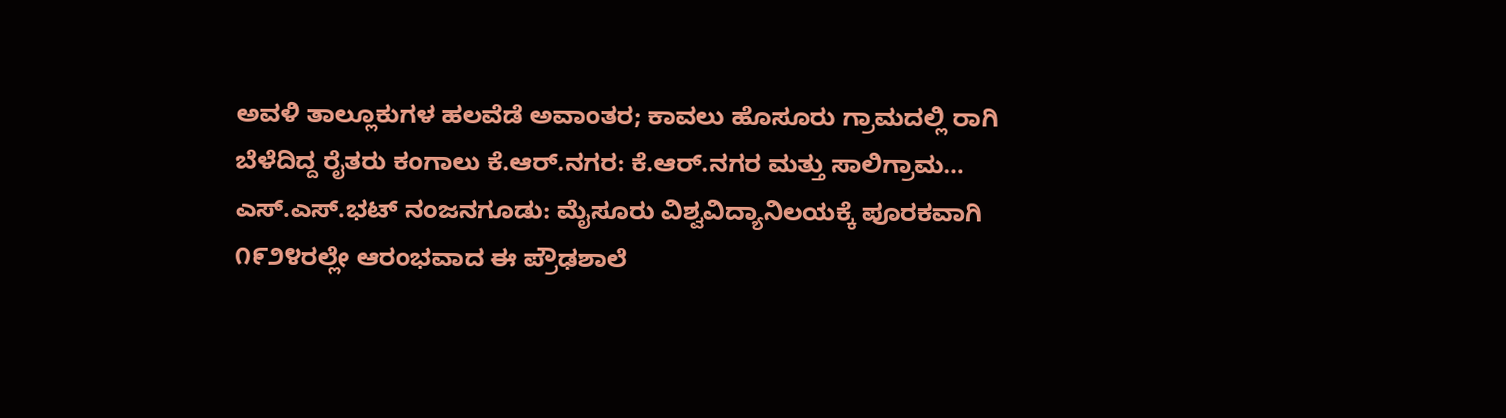ಅವಳಿ ತಾಲ್ಲೂಕುಗಳ ಹಲವೆಡೆ ಅವಾಂತರ; ಕಾವಲು ಹೊಸೂರು ಗ್ರಾಮದಲ್ಲಿ ರಾಗಿ ಬೆಳೆದಿದ್ದ ರೈತರು ಕಂಗಾಲು ಕೆ.ಆರ್.ನಗರ: ಕೆ.ಆರ್.ನಗರ ಮತ್ತು ಸಾಲಿಗ್ರಾಮ…
ಎಸ್.ಎಸ್.ಭಟ್ ನಂಜನಗೂಡು: ಮೈಸೂರು ವಿಶ್ವವಿದ್ಯಾನಿಲಯಕ್ಕೆ ಪೂರಕವಾಗಿ ೧೯೨೪ರಲ್ಲೇ ಆರಂಭವಾದ ಈ ಪ್ರೌಢಶಾಲೆ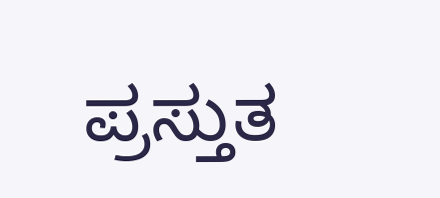ಪ್ರಸ್ತುತ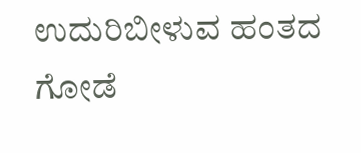ಉದುರಿಬೀಳುವ ಹಂತದ ಗೋಡೆ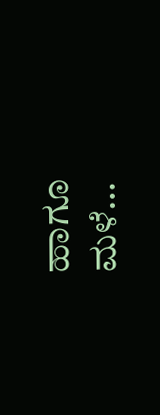ಹಾಗೂ ಮಳೆ…